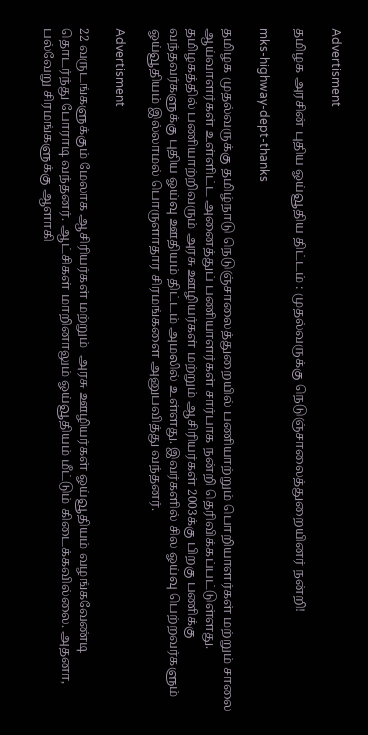Advertisment

தமிழக அரசின் புதிய ஓய்வூதிய திட்டம் : முதல்வருக்கு நெடுஞ்சாலைத்துறையினர் நன்றி!

mks-highway-dept-thanks

தமிழக முதல்வருக்கு தமிழ்நாடு நெடுஞ்சாலைத்துறையில் பணியாற்றும் பொறியாளர்கள் மற்றும் சாலை ஆய்வாளர்கள் உள்ளிட்ட அனைத்துப் பணியாளர்கள் சார்பாக நன்றி தெரிவிக்கப்பட்டுள்ளது. தமிழகத்தில் பணியாற்றிவரும் அரசு ஊழியர்கள் மற்றும் ஆசிரியர்கள் 2003க்கு பிறகு பணிக்கு வந்தவர்களுக்கு புதிய ஓய்வு ஊதியம் திட்டம் அமலில் உள்ளது. இவர்களில் சில ஓய்வு பெற்றவர்களும் ஓய்வூதியம் இல்லாமல் பொருளாதார சிரமங்களை அனுபவித்து வந்தனர்.

Advertisment

22 வருடங்களுக்கும் மேலாக ஆசிரியர்கள் மற்றும்  அரசு ஊழியர்கள் ஓய்வூதியம் வழங்கவேண்டி தொடர்ந்து போராடி வந்தனர். ஆட்சிகள் மாறினாலும் ஓய்வூதியம் மீட்டும் கிடைக்கவில்லை. அதனா, பல்வேறு சிரமங்களுக்கு ஆளாகி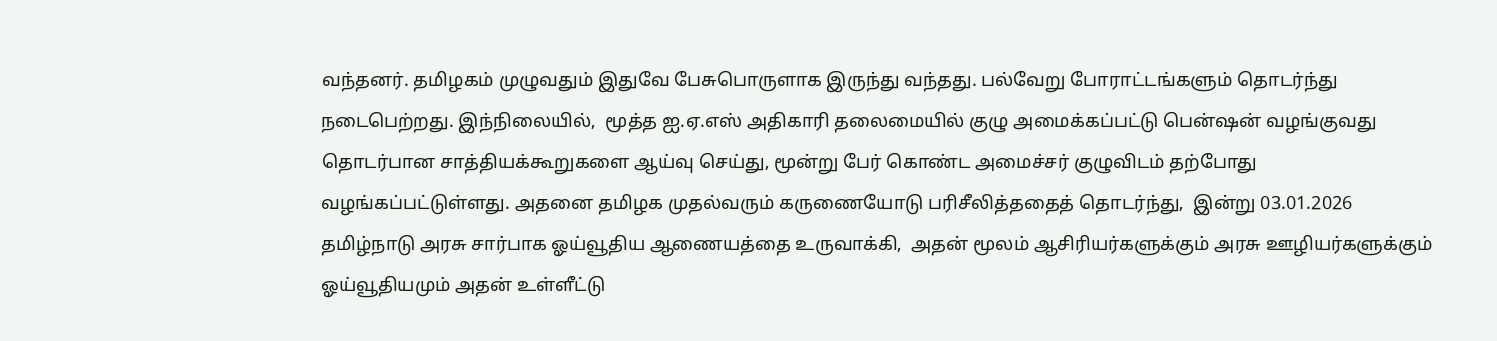வந்தனர். தமிழகம் முழுவதும் இதுவே பேசுபொருளாக இருந்து வந்தது. பல்வேறு போராட்டங்களும் தொடர்ந்து நடைபெற்றது. இந்நிலையில்,  மூத்த ஐ.ஏ.எஸ் அதிகாரி தலைமையில் குழு அமைக்கப்பட்டு பென்ஷன் வழங்குவது தொடர்பான சாத்தியக்கூறுகளை ஆய்வு செய்து, மூன்று பேர் கொண்ட அமைச்சர் குழுவிடம் தற்போது வழங்கப்பட்டுள்ளது. அதனை தமிழக முதல்வரும் கருணையோடு பரிசீலித்ததைத் தொடர்ந்து,  இன்று 03.01.2026 தமிழ்நாடு அரசு சார்பாக ஓய்வூதிய ஆணையத்தை உருவாக்கி,  அதன் மூலம் ஆசிரியர்களுக்கும் அரசு ஊழியர்களுக்கும் ஓய்வூதியமும் அதன் உள்ளீட்டு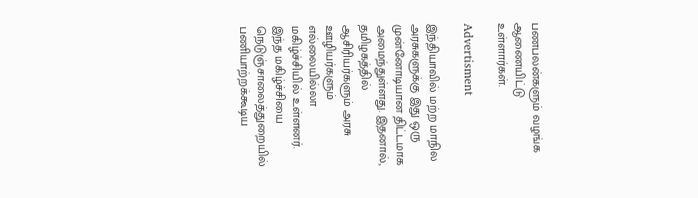பணபலன்களும் வழங்க ஆணையிட்டு உள்ளார்கள்.

Advertisment

இந்தியாவில் மற்ற மாநில அரசுகளுக்கு இது ஒரு முன்னோடியான திட்டமாக அமைந்துள்ளது. இதனால், தமிழகத்தில் ஆசிரியர்களும் அரசு ஊழியர்களும் எல்லையில்லா மகிழ்ச்சியில் உள்ளனர். இந்த மகிழ்ச்சியை நெடுஞ்சாலைத்துறையில் பணியாற்றக்கூடிய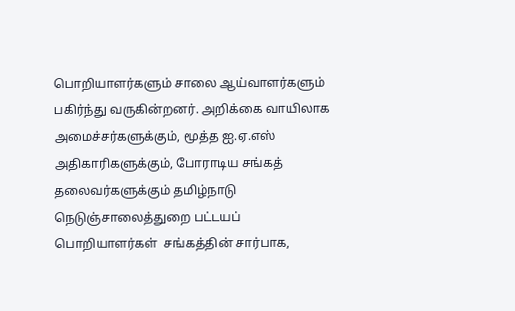பொறியாளர்களும் சாலை ஆய்வாளர்களும் பகிர்ந்து வருகின்றனர். அறிக்கை வாயிலாக அமைச்சர்களுக்கும், மூத்த ஐ.ஏ.எஸ் அதிகாரிகளுக்கும், போராடிய சங்கத்  தலைவர்களுக்கும் தமிழ்நாடு நெடுஞ்சாலைத்துறை பட்டயப் பொறியாளர்கள்  சங்கத்தின் சார்பாக,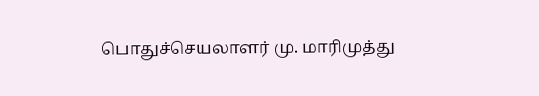பொதுச்செயலாளர் மு. மாரிமுத்து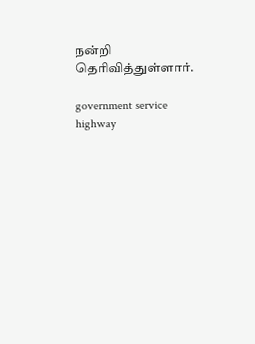நன்றி தெரிவித்துள்ளார்.

government service highway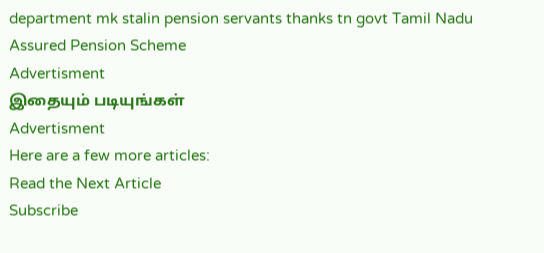department mk stalin pension servants thanks tn govt Tamil Nadu Assured Pension Scheme
Advertisment
இதையும் படியுங்கள்
Advertisment
Here are a few more articles:
Read the Next Article
Subscribe